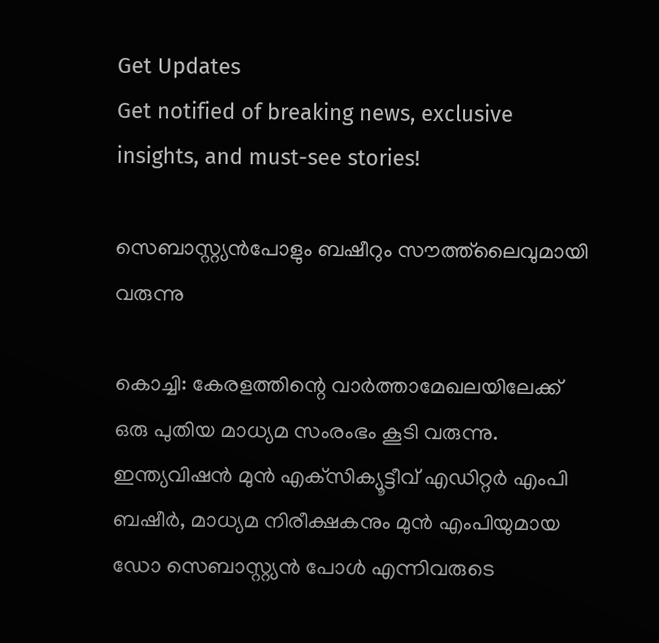Get Updates
Get notified of breaking news, exclusive insights, and must-see stories!

സെബാസ്റ്റ്യന്‍പോളും ബഷീറും സൗത്ത്‌ലൈവുമായി വരുന്നു

കൊച്ചി: കേരളത്തിന്റെ വാർത്താമേഖലയിലേക്ക് ഒരു പുതിയ മാധ്യമ സംരംഭം കൂടി വരുന്നു. ഇന്ത്യവിഷന്‍ മുന്‍ എക്‌സിക്യൂട്ടീവ് എഡിറ്റര്‍ എംപി ബഷീര്‍, മാധ്യമ നിരീക്ഷകനും മുന്‍ എംപിയുമായ ഡോ സെബാസ്റ്റ്യന്‍ പോള്‍ എന്നിവരുടെ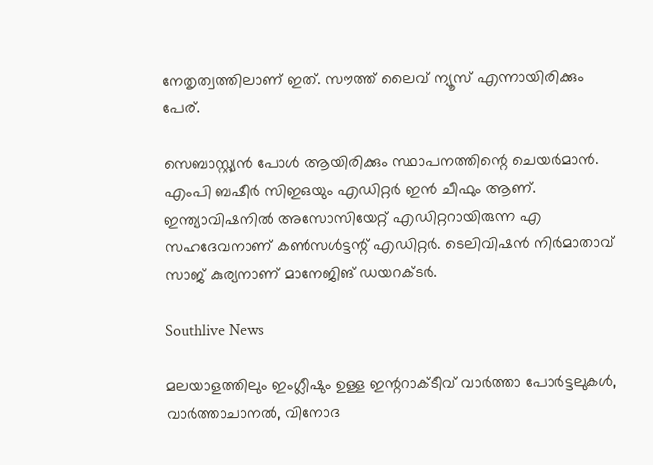നേതൃത്വത്തിലാണ് ഇത്. സൗത്ത് ലൈവ് ന്യൂസ് എന്നായിരിക്കും പേര്.

സെബാസ്റ്റ്യന്‍ പോള്‍ ആയിരിക്കും സ്ഥാപനത്തിന്റെ ചെയര്‍മാന്‍. എംപി ബഷീര്‍ സിഇഒയും എഡിറ്റര്‍ ഇന്‍ ചീഫും ആണ്. ഇന്ത്യാവിഷനില്‍ അസോസിയേറ്റ് എഡിറ്ററായിരുന്ന എ സഹദേവനാണ് കണ്‍സള്‍ട്ടന്റ് എഡിറ്റര്‍. ടെലിവിഷന്‍ നിര്‍മാതാവ് സാജ് കുര്യനാണ് മാനേജിങ് ഡയറക്ടര്‍.

Southlive News

മലയാളത്തിലും ഇംഗ്ലീഷും ഉള്ള ഇന്ററാക്ടീവ് വാര്‍ത്താ പോര്‍ട്ടലുകള്‍, വാര്‍ത്താചാനല്‍, വിനോദ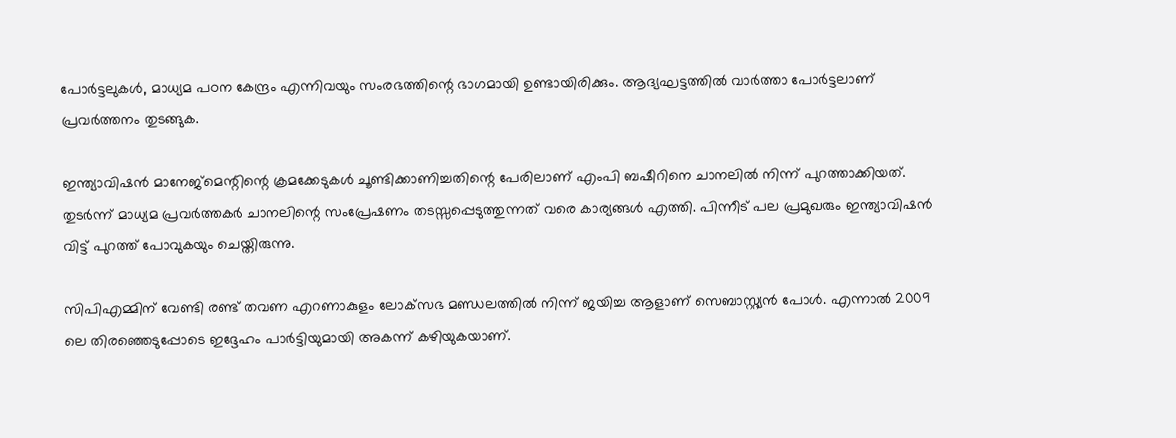പോര്‍ട്ടലുകള്‍, മാധ്യമ പഠന കേന്ദ്രം എന്നിവയും സംരഭത്തിന്റെ ഭാഗമായി ഉണ്ടായിരിക്കും. ആദ്യഘട്ടത്തില്‍ വാര്‍ത്താ പോര്‍ട്ടലാണ് പ്രവര്‍ത്തനം തുടങ്ങുക.

ഇന്ത്യാവിഷന്‍ മാനേജ്‌മെന്റിന്റെ ക്രമക്കേടുകള്‍ ചൂണ്ടിക്കാണിച്ചതിന്റെ പേരിലാണ് എംപി ബഷീറിനെ ചാനലില്‍ നിന്ന് പുറത്താക്കിയത്. തുടര്‍ന്ന് മാധ്യമ പ്രവര്‍ത്തകര്‍ ചാനലിന്റെ സംപ്രേഷണം തടസ്സപ്പെടുത്തുന്നത് വരെ കാര്യങ്ങള്‍ എത്തി. പിന്നീട് പല പ്രമുഖരും ഇന്ത്യാവിഷന്‍ വിട്ട് പുറത്ത് പോവുകയും ചെയ്തിരുന്നു.

സിപിഎമ്മിന് വേണ്ടി രണ്ട് തവണ എറണാകുളം ലോക്‌സഭ മണ്ഡലത്തില്‍ നിന്ന് ജയിച്ച ആളാണ് സെബാസ്റ്റ്യന്‍ പോള്‍. എന്നാല്‍ 2009 ലെ തിരഞ്ഞെടുപ്പോടെ ഇദ്ദേഹം പാര്‍ട്ടിയുമായി അകന്ന് കഴിയുകയാണ്.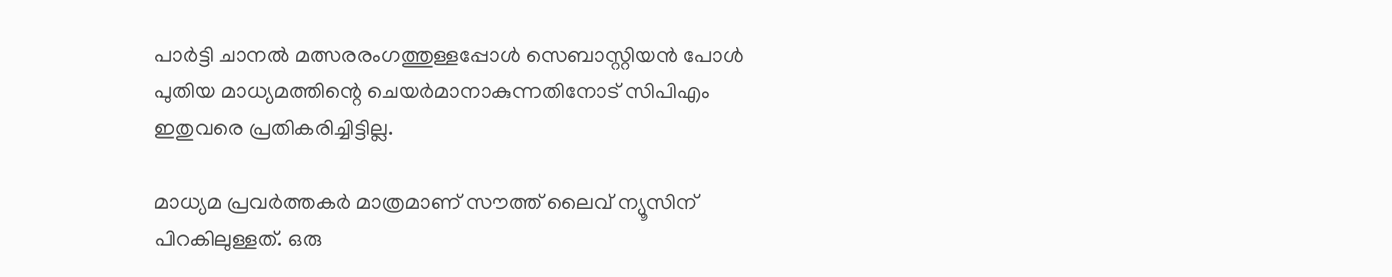പാര്‍ട്ടി ചാനല്‍ മത്സരരംഗത്തുള്ളപ്പോള്‍ സെബാസ്റ്റിയന്‍ പോള്‍ പുതിയ മാധ്യമത്തിന്റെ ചെയര്‍മാനാകുന്നതിനോട് സിപിഎം ഇതുവരെ പ്രതികരിച്ചിട്ടില്ല.

മാധ്യമ പ്രവര്‍ത്തകര്‍ മാത്രമാണ് സൗത്ത് ലൈവ് ന്യൂസിന് പിറകിലുള്ളത്. ഒരു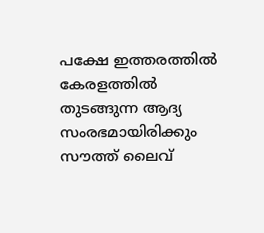പക്ഷേ ഇത്തരത്തില്‍ കേരളത്തില്‍ തുടങ്ങുന്ന ആദ്യ സംരഭമായിരിക്കും സൗത്ത് ലൈവ്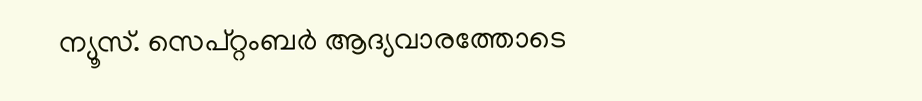ന്യൂസ്. സെപ്റ്റംബര്‍ ആദ്യവാരത്തോടെ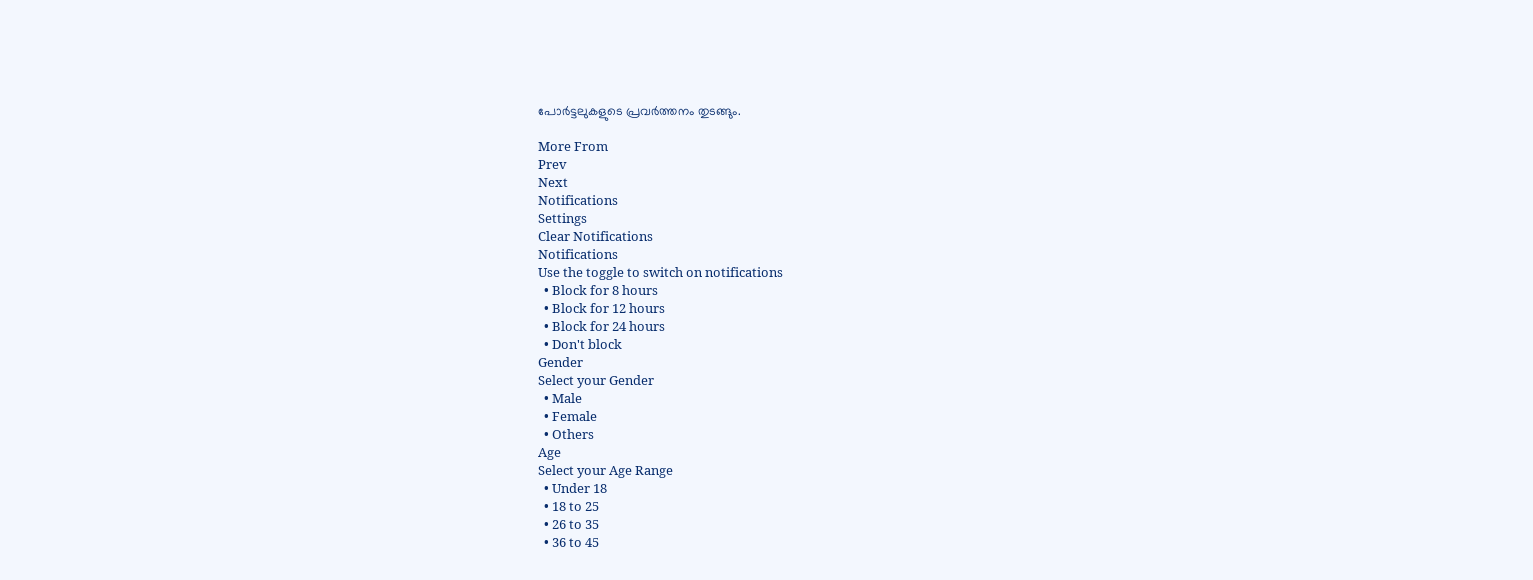പോര്‍ട്ടലുകളുടെ പ്രവര്‍ത്തനം തുടങ്ങും.

More From
Prev
Next
Notifications
Settings
Clear Notifications
Notifications
Use the toggle to switch on notifications
  • Block for 8 hours
  • Block for 12 hours
  • Block for 24 hours
  • Don't block
Gender
Select your Gender
  • Male
  • Female
  • Others
Age
Select your Age Range
  • Under 18
  • 18 to 25
  • 26 to 35
  • 36 to 45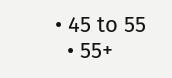• 45 to 55
  • 55+